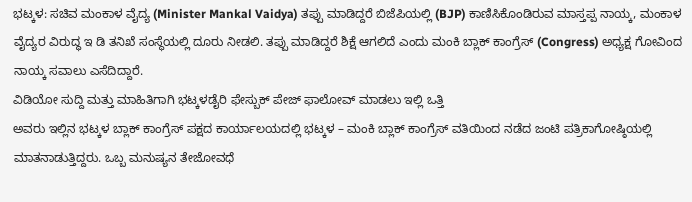ಭಟ್ಕಳ: ಸಚಿವ ಮಂಕಾಳ ವೈದ್ಯ (Minister Mankal Vaidya) ತಪ್ಪು ಮಾಡಿದ್ದರೆ ಬಿಜೆಪಿಯಲ್ಲಿ (BJP) ಕಾಣಿಸಿಕೊಂಡಿರುವ ಮಾಸ್ತಪ್ಪ ನಾಯ್ಕ, ಮಂಕಾಳ ವೈದ್ಯರ ವಿರುದ್ಧ ಇ ಡಿ ತನಿಖೆ ಸಂಸ್ಥೆಯಲ್ಲಿ ದೂರು ನೀಡಲಿ. ತಪ್ಪು ಮಾಡಿದ್ದರೆ ಶಿಕ್ಷೆ ಆಗಲಿದೆ ಎಂದು ಮಂಕಿ ಬ್ಲಾಕ್ ಕಾಂಗ್ರೆಸ್ (Congress) ಅಧ್ಯಕ್ಷ ಗೋವಿಂದ ನಾಯ್ಕ ಸವಾಲು ಎಸೆದಿದ್ದಾರೆ.
ವಿಡಿಯೋ ಸುದ್ದಿ ಮತ್ತು ಮಾಹಿತಿಗಾಗಿ ಭಟ್ಕಳಡೈರಿ ಫೇಸ್ಬುಕ್ ಪೇಜ್ ಫಾಲೋವ್ ಮಾಡಲು ಇಲ್ಲಿ ಒತ್ತಿ
ಅವರು ಇಲ್ಲಿನ ಭಟ್ಕಳ ಬ್ಲಾಕ್ ಕಾಂಗ್ರೆಸ್ ಪಕ್ಷದ ಕಾರ್ಯಾಲಯದಲ್ಲಿ ಭಟ್ಕಳ – ಮಂಕಿ ಬ್ಲಾಕ್ ಕಾಂಗ್ರೆಸ್ ವತಿಯಿಂದ ನಡೆದ ಜಂಟಿ ಪತ್ರಿಕಾಗೋಷ್ಠಿಯಲ್ಲಿ ಮಾತನಾಡುತ್ತಿದ್ದರು. ಒಬ್ಬ ಮನುಷ್ಯನ ತೇಜೋವಧೆ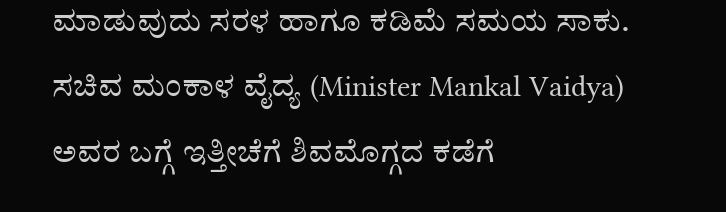ಮಾಡುವುದು ಸರಳ ಹಾಗೂ ಕಡಿಮೆ ಸಮಯ ಸಾಕು. ಸಚಿವ ಮಂಕಾಳ ವೈದ್ಯ (Minister Mankal Vaidya) ಅವರ ಬಗ್ಗೆ ಇತ್ತೀಚೆಗೆ ಶಿವಮೊಗ್ಗದ ಕಡೆಗೆ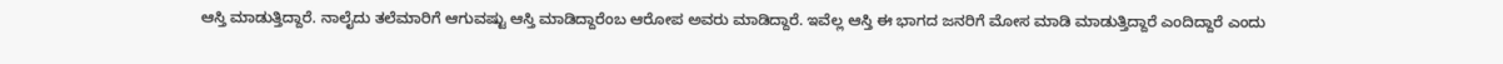ಆಸ್ತಿ ಮಾಡುತ್ತಿದ್ದಾರೆ. ನಾಲೈದು ತಲೆಮಾರಿಗೆ ಆಗುವಷ್ಟು ಆಸ್ತಿ ಮಾಡಿದ್ದಾರೆಂಬ ಆರೋಪ ಅವರು ಮಾಡಿದ್ದಾರೆ. ಇವೆಲ್ಲ ಆಸ್ತಿ ಈ ಭಾಗದ ಜನರಿಗೆ ಮೋಸ ಮಾಡಿ ಮಾಡುತ್ತಿದ್ದಾರೆ ಎಂದಿದ್ದಾರೆ ಎಂದು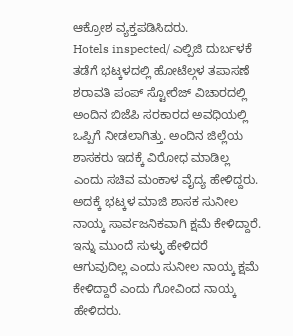ಆಕ್ರೋಶ ವ್ಯಕ್ತಪಡಿಸಿದರು.
Hotels inspected/ ಎಲ್ಪಿಜಿ ದುರ್ಬಳಕೆ ತಡೆಗೆ ಭಟ್ಕಳದಲ್ಲಿ ಹೋಟೆಲ್ಗಳ ತಪಾಸಣೆ
ಶರಾವತಿ ಪಂಪ್ ಸ್ಟೋರೆಜ್ ವಿಚಾರದಲ್ಲಿ ಅಂದಿನ ಬಿಜೆಪಿ ಸರಕಾರದ ಅವಧಿಯಲ್ಲಿ ಒಪ್ಪಿಗೆ ನೀಡಲಾಗಿತ್ತು. ಅಂದಿನ ಜಿಲ್ಲೆಯ ಶಾಸಕರು ಇದಕ್ಕೆ ವಿರೋಧ ಮಾಡಿಲ್ಲ ಎಂದು ಸಚಿವ ಮಂಕಾಳ ವೈದ್ಯ ಹೇಳಿದ್ದರು. ಅದಕ್ಕೆ ಭಟ್ಕಳ ಮಾಜಿ ಶಾಸಕ ಸುನೀಲ ನಾಯ್ಕ ಸಾರ್ವಜನಿಕವಾಗಿ ಕ್ಷಮೆ ಕೇಳಿದ್ದಾರೆ. ಇನ್ನು ಮುಂದೆ ಸುಳ್ಳು ಹೇಳಿದರೆ ಆಗುವುದಿಲ್ಲ ಎಂದು ಸುನೀಲ ನಾಯ್ಕ ಕ್ಷಮೆ ಕೇಳಿದ್ದಾರೆ ಎಂದು ಗೋವಿಂದ ನಾಯ್ಕ ಹೇಳಿದರು.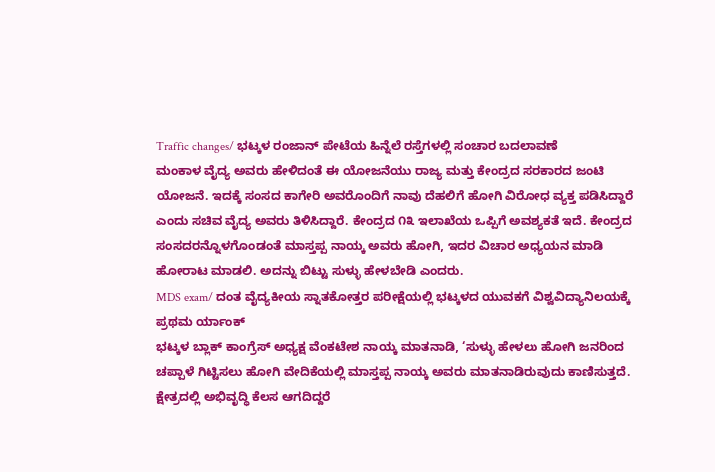Traffic changes/ ಭಟ್ಕಳ ರಂಜಾನ್ ಪೇಟೆಯ ಹಿನ್ನೆಲೆ ರಸ್ತೆಗಳಲ್ಲಿ ಸಂಚಾರ ಬದಲಾವಣೆ
ಮಂಕಾಳ ವೈದ್ಯ ಅವರು ಹೇಳಿದಂತೆ ಈ ಯೋಜನೆಯು ರಾಜ್ಯ ಮತ್ತು ಕೇಂದ್ರದ ಸರಕಾರದ ಜಂಟಿ ಯೋಜನೆ. ಇದಕ್ಕೆ ಸಂಸದ ಕಾಗೇರಿ ಅವರೊಂದಿಗೆ ನಾವು ದೆಹಲಿಗೆ ಹೋಗಿ ವಿರೋಧ ವ್ಯಕ್ತ ಪಡಿಸಿದ್ದಾರೆ ಎಂದು ಸಚಿವ ವೈದ್ಯ ಅವರು ತಿಳಿಸಿದ್ದಾರೆ. ಕೇಂದ್ರದ ೧೩ ಇಲಾಖೆಯ ಒಪ್ಪಿಗೆ ಅವಶ್ಯಕತೆ ಇದೆ. ಕೇಂದ್ರದ ಸಂಸದರನ್ನೊಳಗೊಂಡಂತೆ ಮಾಸ್ತಪ್ಪ ನಾಯ್ಕ ಅವರು ಹೋಗಿ, ಇದರ ವಿಚಾರ ಅಧ್ಯಯನ ಮಾಡಿ ಹೋರಾಟ ಮಾಡಲಿ. ಅದನ್ನು ಬಿಟ್ಟು ಸುಳ್ಳು ಹೇಳಬೇಡಿ ಎಂದರು.
MDS exam/ ದಂತ ವೈದ್ಯಕೀಯ ಸ್ನಾತಕೋತ್ತರ ಪರೀಕ್ಷೆಯಲ್ಲಿ ಭಟ್ಕಳದ ಯುವಕಗೆ ವಿಶ್ವವಿದ್ಯಾನಿಲಯಕ್ಕೆ ಪ್ರಥಮ ರ್ಯಾಂಕ್
ಭಟ್ಕಳ ಬ್ಲಾಕ್ ಕಾಂಗ್ರೆಸ್ ಅಧ್ಯಕ್ಷ ವೆಂಕಟೇಶ ನಾಯ್ಕ ಮಾತನಾಡಿ, ‘ಸುಳ್ಳು ಹೇಳಲು ಹೋಗಿ ಜನರಿಂದ ಚಪ್ಪಾಳೆ ಗಿಟ್ಟಿಸಲು ಹೋಗಿ ವೇದಿಕೆಯಲ್ಲಿ ಮಾಸ್ತಪ್ಪ ನಾಯ್ಕ ಅವರು ಮಾತನಾಡಿರುವುದು ಕಾಣಿಸುತ್ತದೆ. ಕ್ಷೇತ್ರದಲ್ಲಿ ಅಭಿವೃದ್ಧಿ ಕೆಲಸ ಆಗದಿದ್ದರೆ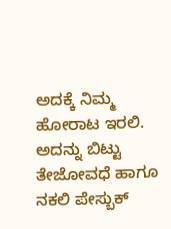ಅದಕ್ಕೆ ನಿಮ್ಮ ಹೋರಾಟ ಇರಲಿ. ಅದನ್ನು ಬಿಟ್ಟು ತೇಜೋವಧೆ ಹಾಗೂ ನಕಲಿ ಪೇಸ್ಬುಕ್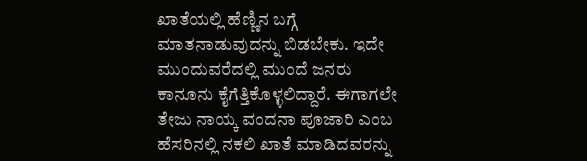ಖಾತೆಯಲ್ಲಿ ಹೆಣ್ಣಿನ ಬಗ್ಗೆ ಮಾತನಾಡುವುದನ್ನು ಬಿಡಬೇಕು. ಇದೇ ಮುಂದುವರೆದಲ್ಲಿ ಮುಂದೆ ಜನರು ಕಾನೂನು ಕೈಗೆತ್ತಿಕೊಳ್ಳಲಿದ್ದಾರೆ. ಈಗಾಗಲೇ ತೇಜು ನಾಯ್ಕ ವಂದನಾ ಪೂಜಾರಿ ಎಂಬ ಹೆಸರಿನಲ್ಲಿ ನಕಲಿ ಖಾತೆ ಮಾಡಿದವರನ್ನು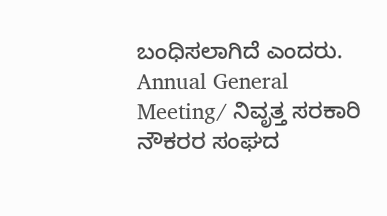ಬಂಧಿಸಲಾಗಿದೆ ಎಂದರು.
Annual General Meeting/ ನಿವೃತ್ತ ಸರಕಾರಿ ನೌಕರರ ಸಂಘದ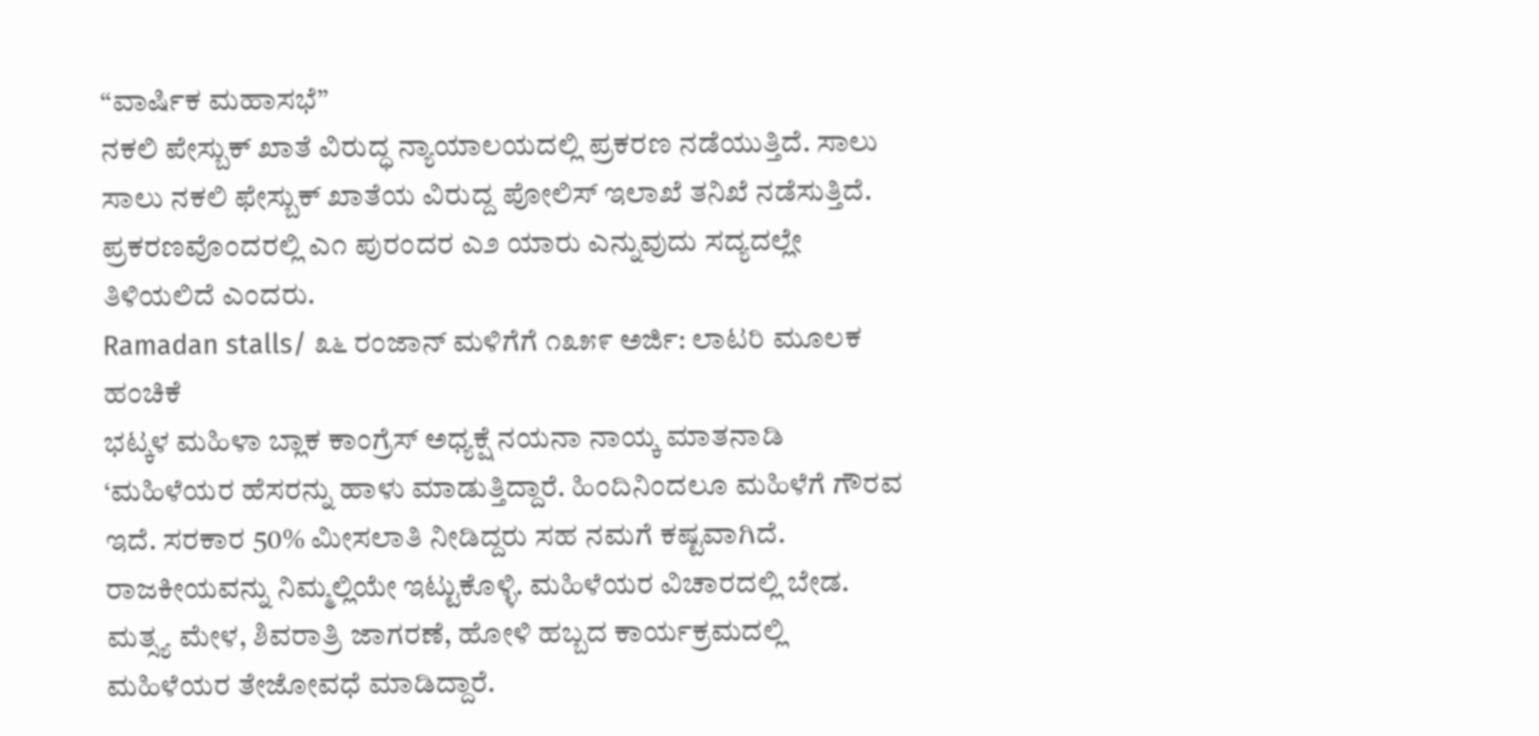“ವಾರ್ಷಿಕ ಮಹಾಸಭೆ”
ನಕಲಿ ಪೇಸ್ಬುಕ್ ಖಾತೆ ವಿರುದ್ಧ ನ್ಯಾಯಾಲಯದಲ್ಲಿ ಪ್ರಕರಣ ನಡೆಯುತ್ತಿದೆ. ಸಾಲು ಸಾಲು ನಕಲಿ ಫೇಸ್ಬುಕ್ ಖಾತೆಯ ವಿರುದ್ದ ಪೋಲಿಸ್ ಇಲಾಖೆ ತನಿಖೆ ನಡೆಸುತ್ತಿದೆ. ಪ್ರಕರಣವೊಂದರಲ್ಲಿ ಎ೧ ಪುರಂದರ ಎ೨ ಯಾರು ಎನ್ನುವುದು ಸದ್ಯದಲ್ಲೇ ತಿಳಿಯಲಿದೆ ಎಂದರು.
Ramadan stalls/ ೩೬ ರಂಜಾನ್ ಮಳಿಗೆಗೆ ೧೩೫೯ ಅರ್ಜಿ: ಲಾಟರಿ ಮೂಲಕ ಹಂಚಿಕೆ
ಭಟ್ಕಳ ಮಹಿಳಾ ಬ್ಲಾಕ ಕಾಂಗ್ರೆಸ್ ಅಧ್ಯಕ್ಷೆ ನಯನಾ ನಾಯ್ಕ ಮಾತನಾಡಿ ‘ಮಹಿಳೆಯರ ಹೆಸರನ್ನು ಹಾಳು ಮಾಡುತ್ತಿದ್ದಾರೆ. ಹಿಂದಿನಿಂದಲೂ ಮಹಿಳೆಗೆ ಗೌರವ ಇದೆ. ಸರಕಾರ 50% ಮೀಸಲಾತಿ ನೀಡಿದ್ದರು ಸಹ ನಮಗೆ ಕಷ್ಟವಾಗಿದೆ. ರಾಜಕೀಯವನ್ನು ನಿಮ್ಮಲ್ಲಿಯೇ ಇಟ್ಟುಕೊಳ್ಳಿ. ಮಹಿಳೆಯರ ವಿಚಾರದಲ್ಲಿ ಬೇಡ. ಮತ್ಸ್ಯ ಮೇಳ, ಶಿವರಾತ್ರಿ ಜಾಗರಣೆ, ಹೋಳಿ ಹಬ್ಬದ ಕಾರ್ಯಕ್ರಮದಲ್ಲಿ ಮಹಿಳೆಯರ ತೇಜೋವಧೆ ಮಾಡಿದ್ದಾರೆ.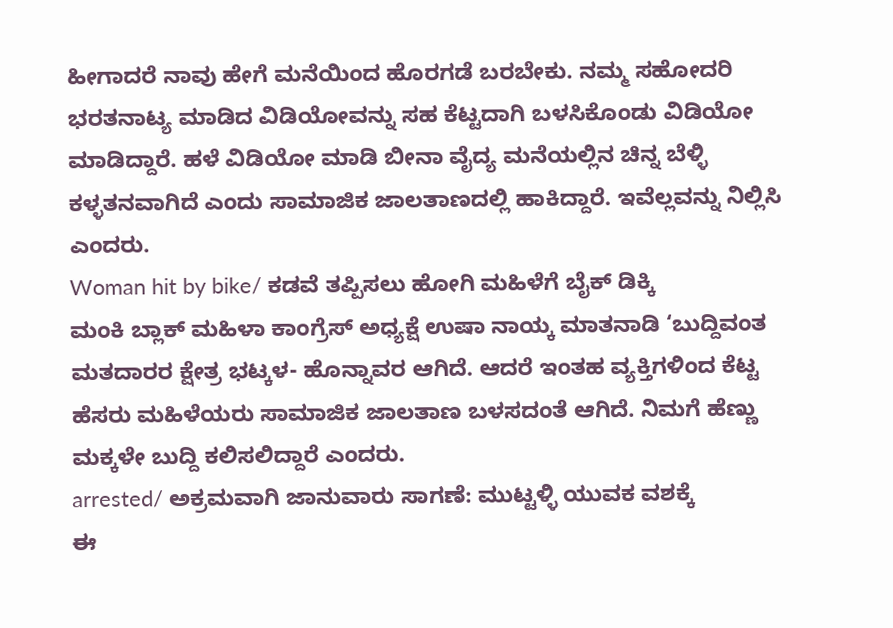ಹೀಗಾದರೆ ನಾವು ಹೇಗೆ ಮನೆಯಿಂದ ಹೊರಗಡೆ ಬರಬೇಕು. ನಮ್ಮ ಸಹೋದರಿ ಭರತನಾಟ್ಯ ಮಾಡಿದ ವಿಡಿಯೋವನ್ನು ಸಹ ಕೆಟ್ಟದಾಗಿ ಬಳಸಿಕೊಂಡು ವಿಡಿಯೋ ಮಾಡಿದ್ದಾರೆ. ಹಳೆ ವಿಡಿಯೋ ಮಾಡಿ ಬೀನಾ ವೈದ್ಯ ಮನೆಯಲ್ಲಿನ ಚಿನ್ನ ಬೆಳ್ಳಿ ಕಳ್ಳತನವಾಗಿದೆ ಎಂದು ಸಾಮಾಜಿಕ ಜಾಲತಾಣದಲ್ಲಿ ಹಾಕಿದ್ದಾರೆ. ಇವೆಲ್ಲವನ್ನು ನಿಲ್ಲಿಸಿ ಎಂದರು.
Woman hit by bike/ ಕಡವೆ ತಪ್ಪಿಸಲು ಹೋಗಿ ಮಹಿಳೆಗೆ ಬೈಕ್ ಡಿಕ್ಕಿ
ಮಂಕಿ ಬ್ಲಾಕ್ ಮಹಿಳಾ ಕಾಂಗ್ರೆಸ್ ಅಧ್ಯಕ್ಷೆ ಉಷಾ ನಾಯ್ಕ ಮಾತನಾಡಿ ‘ಬುದ್ದಿವಂತ ಮತದಾರರ ಕ್ಷೇತ್ರ ಭಟ್ಕಳ- ಹೊನ್ನಾವರ ಆಗಿದೆ. ಆದರೆ ಇಂತಹ ವ್ಯಕ್ತಿಗಳಿಂದ ಕೆಟ್ಟ ಹೆಸರು ಮಹಿಳೆಯರು ಸಾಮಾಜಿಕ ಜಾಲತಾಣ ಬಳಸದಂತೆ ಆಗಿದೆ. ನಿಮಗೆ ಹೆಣ್ಣು ಮಕ್ಕಳೇ ಬುದ್ದಿ ಕಲಿಸಲಿದ್ದಾರೆ ಎಂದರು.
arrested/ ಅಕ್ರಮವಾಗಿ ಜಾನುವಾರು ಸಾಗಣೆ: ಮುಟ್ಟಳ್ಳಿ ಯುವಕ ವಶಕ್ಕೆ
ಈ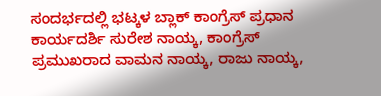ಸಂದರ್ಭದಲ್ಲಿ ಭಟ್ಕಳ ಬ್ಲಾಕ್ ಕಾಂಗ್ರೆಸ್ ಪ್ರಧಾನ ಕಾರ್ಯದರ್ಶಿ ಸುರೇಶ ನಾಯ್ಕ, ಕಾಂಗ್ರೆಸ್ ಪ್ರಮುಖರಾದ ವಾಮನ ನಾಯ್ಕ, ರಾಜು ನಾಯ್ಕ,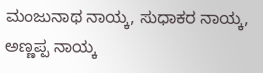ಮಂಜುನಾಥ ನಾಯ್ಕ, ಸುಧಾಕರ ನಾಯ್ಕ, ಅಣ್ಣಪ್ಪ ನಾಯ್ಕ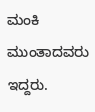ಮಂಕಿ ಮುಂತಾದವರು ಇದ್ದರು.